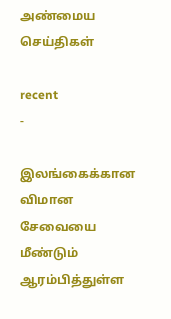அண்மைய செய்திகள்

recent
-

இலங்கைக்கான விமான சேவையை மீண்டும் ஆரம்பித்துள்ள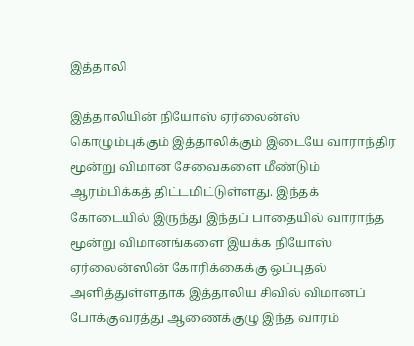இத்தாலி

இத்தாலியின் நியோஸ் ஏர்லைன்ஸ் கொழும்புக்கும் இத்தாலிக்கும் இடையே வாராந்திர மூன்று விமான சேவைகளை மீண்டும் ஆரம்பிக்கத் திட்டமிட்டுள்ளது. இந்தக் கோடையில் இருந்து இந்தப் பாதையில் வாராந்த மூன்று விமானங்களை இயக்க நியோஸ் ஏர்லைன்ஸின் கோரிக்கைக்கு ஒப்புதல் அளித்துள்ளதாக இத்தாலிய சிவில் விமானப் போக்குவரத்து ஆணைக்குழு இந்த வாரம்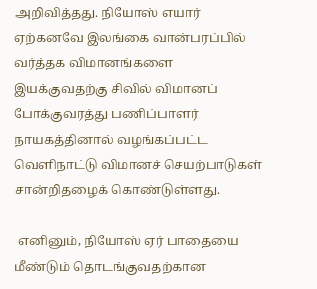அறிவித்தது. நியோஸ் எயார் ஏற்கனவே இலங்கை வான்பரப்பில் வர்த்தக விமானங்களை இயக்குவதற்கு சிவில் விமானப் போக்குவரத்து பணிப்பாளர் நாயகத்தினால் வழங்கப்பட்ட வெளிநாட்டு விமானச் செயற்பாடுகள் சான்றிதழைக் கொண்டுள்ளது.

 எனினும், நியோஸ் ஏர் பாதையை மீண்டும் தொடங்குவதற்கான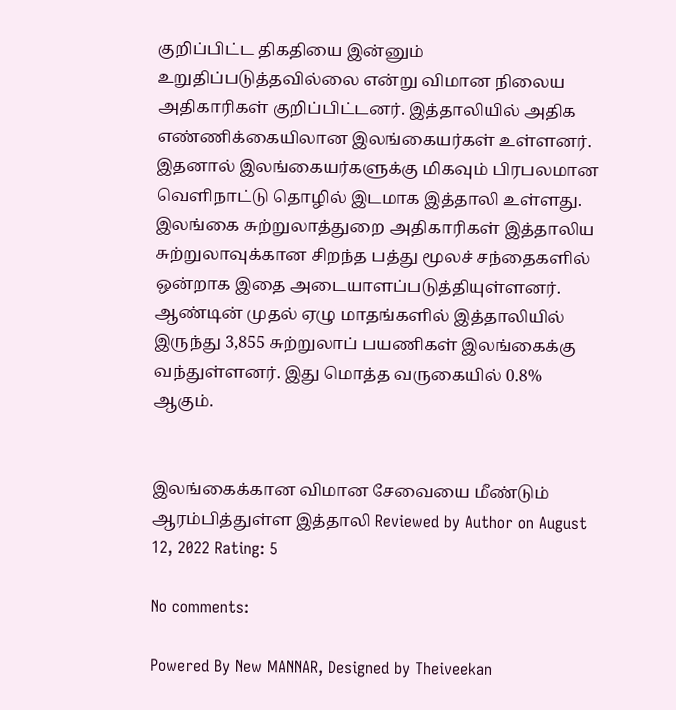குறிப்பிட்ட திகதியை இன்னும் உறுதிப்படுத்தவில்லை என்று விமான நிலைய அதிகாரிகள் குறிப்பிட்டனர். இத்தாலியில் அதிக எண்ணிக்கையிலான இலங்கையர்கள் உள்ளனர். இதனால் இலங்கையர்களுக்கு மிகவும் பிரபலமான வெளிநாட்டு தொழில் இடமாக இத்தாலி உள்ளது. இலங்கை சுற்றுலாத்துறை அதிகாரிகள் இத்தாலிய சுற்றுலாவுக்கான சிறந்த பத்து மூலச் சந்தைகளில் ஒன்றாக இதை அடையாளப்படுத்தியுள்ளனர். ஆண்டின் முதல் ஏழு மாதங்களில் இத்தாலியில் இருந்து 3,855 சுற்றுலாப் பயணிகள் இலங்கைக்கு வந்துள்ளனர். இது மொத்த வருகையில் 0.8% ஆகும்.


இலங்கைக்கான விமான சேவையை மீண்டும் ஆரம்பித்துள்ள இத்தாலி Reviewed by Author on August 12, 2022 Rating: 5

No comments:

Powered By New MANNAR, Designed by Theiveekan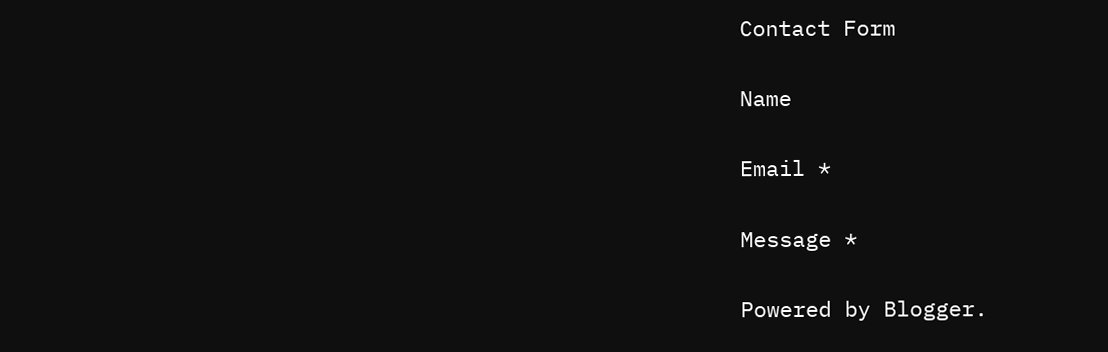Contact Form

Name

Email *

Message *

Powered by Blogger.